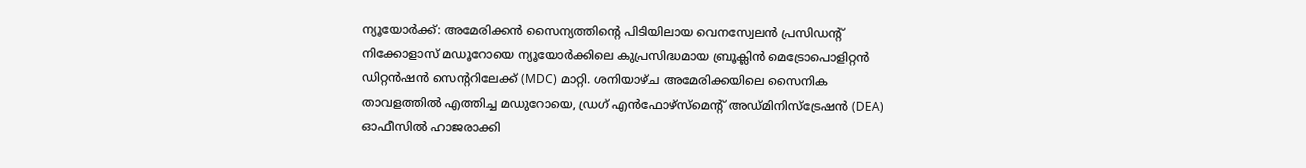ന്യൂയോർക്ക്: അമേരിക്കൻ സൈന്യത്തിന്റെ പിടിയിലായ വെനസ്വേലൻ പ്രസിഡന്റ് നിക്കോളാസ് മഡൂറോയെ ന്യൂയോർക്കിലെ കുപ്രസിദ്ധമായ ബ്രൂക്ലിൻ മെട്രോപൊളിറ്റൻ ഡിറ്റൻഷൻ സെന്ററിലേക്ക് (MDC) മാറ്റി. ശനിയാഴ്ച അമേരിക്കയിലെ സൈനിക താവളത്തിൽ എത്തിച്ച മഡുറോയെ, ഡ്രഗ് എൻഫോഴ്സ്മെന്റ് അഡ്മിനിസ്ട്രേഷൻ (DEA) ഓഫീസിൽ ഹാജരാക്കി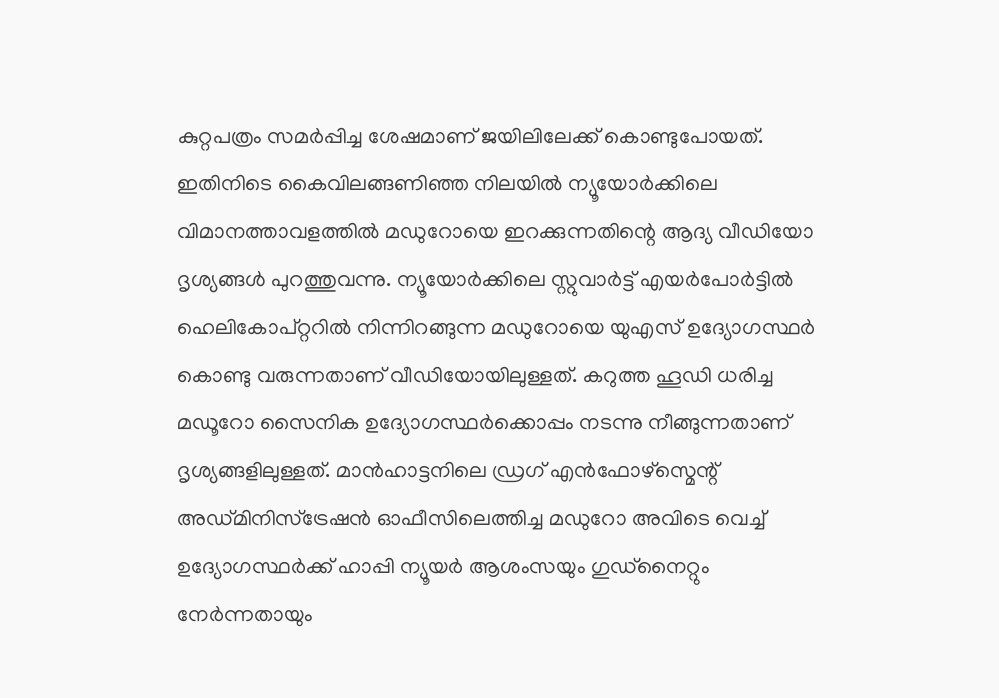കുറ്റപത്രം സമർപ്പിച്ച ശേഷമാണ് ജയിലിലേക്ക് കൊണ്ടുപോയത്. ഇതിനിടെ കൈവിലങ്ങണിഞ്ഞ നിലയിൽ ന്യൂയോർക്കിലെ വിമാനത്താവളത്തിൽ മഡുറോയെ ഇറക്കുന്നതിന്റെ ആദ്യ വീഡിയോ ദൃശ്യങ്ങൾ പുറത്തുവന്നു. ന്യൂയോർക്കിലെ സ്റ്റുവാർട്ട് എയർപോർട്ടിൽ ഹെലികോപ്റ്ററിൽ നിന്നിറങ്ങുന്ന മഡുറോയെ യുഎസ് ഉദ്യോഗസ്ഥർ കൊണ്ടു വരുന്നതാണ് വീഡിയോയിലുള്ളത്. കറുത്ത ഹൂഡി ധരിച്ച മഡൂറോ സൈനിക ഉദ്യോഗസ്ഥർക്കൊപ്പം നടന്നു നീങ്ങുന്നതാണ് ദൃശ്യങ്ങളിലുള്ളത്. മാൻഹാട്ടനിലെ ഡ്രഗ് എൻഫോഴ്സ്മെന്റ് അഡ്മിനിസ്ട്രേഷൻ ഓഫീസിലെത്തിച്ച മഡുറോ അവിടെ വെച്ച് ഉദ്യോഗസ്ഥർക്ക് ഹാപ്പി ന്യൂയർ ആശംസയും ഗുഡ്നൈറ്റും നേർന്നതായും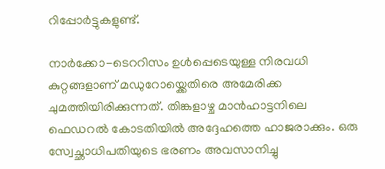റിപ്പോർട്ടുകളുണ്ട്.

നാർക്കോ-ടെററിസം ഉൾപ്പെടെയുള്ള നിരവധി കുറ്റങ്ങളാണ് മഡുറോയ്ക്കെതിരെ അമേരിക്ക ചുമത്തിയിരിക്കുന്നത്. തിങ്കളാഴ്ച മാൻഹാട്ടനിലെ ഫെഡറൽ കോടതിയിൽ അദ്ദേഹത്തെ ഹാജരാക്കും. ഒരു സ്വേച്ഛാധിപതിയുടെ ഭരണം അവസാനിച്ചു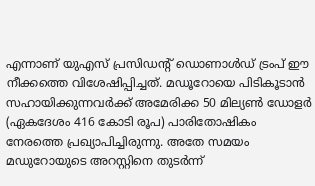എന്നാണ് യുഎസ് പ്രസിഡന്റ് ഡൊണാൾഡ് ട്രംപ് ഈ നീക്കത്തെ വിശേഷിപ്പിച്ചത്. മഡൂറോയെ പിടികൂടാൻ സഹായിക്കുന്നവർക്ക് അമേരിക്ക 50 മില്യൺ ഡോളർ (ഏകദേശം 416 കോടി രൂപ) പാരിതോഷികം നേരത്തെ പ്രഖ്യാപിച്ചിരുന്നു. അതേ സമയം മഡുറോയുടെ അറസ്റ്റിനെ തുടർന്ന്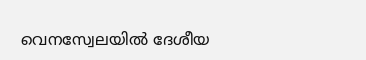വെനസ്വേലയിൽ ദേശീയ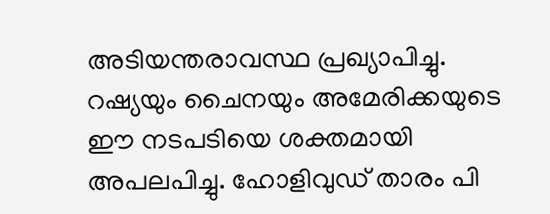അടിയന്തരാവസ്ഥ പ്രഖ്യാപിച്ചു. റഷ്യയും ചൈനയും അമേരിക്കയുടെ ഈ നടപടിയെ ശക്തമായി അപലപിച്ചു. ഹോളിവുഡ് താരം പി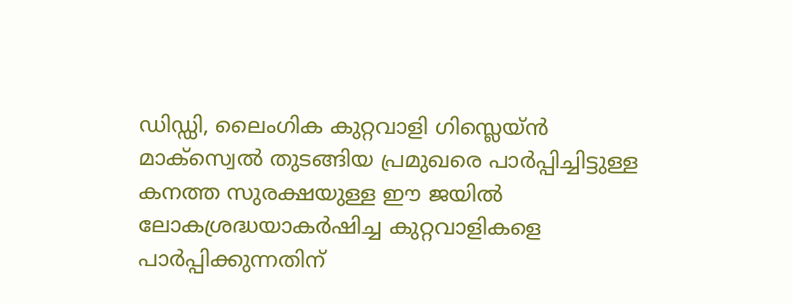ഡിഡ്ഡി, ലൈംഗിക കുറ്റവാളി ഗിസ്ലെയ്ൻ മാക്സ്വെൽ തുടങ്ങിയ പ്രമുഖരെ പാർപ്പിച്ചിട്ടുള്ള കനത്ത സുരക്ഷയുള്ള ഈ ജയിൽ ലോകശ്രദ്ധയാകർഷിച്ച കുറ്റവാളികളെ പാർപ്പിക്കുന്നതിന്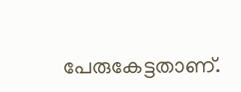പേരുകേട്ടതാണ്.